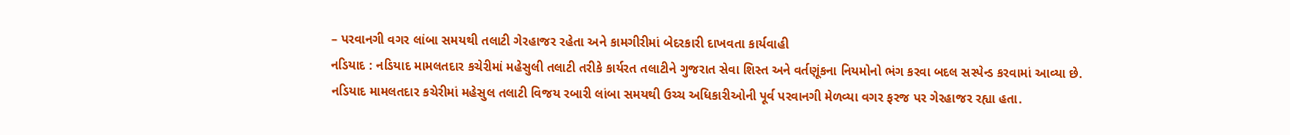– પરવાનગી વગર લાંબા સમયથી તલાટી ગેરહાજર રહેતા અને કામગીરીમાં બેદરકારી દાખવતા કાર્યવાહી
નડિયાદ : નડિયાદ મામલતદાર કચેરીમાં મહેસુલી તલાટી તરીકે કાર્યરત તલાટીને ગુજરાત સેવા શિસ્ત અને વર્તણૂંકના નિયમોનો ભંગ કરવા બદલ સસ્પેન્ડ કરવામાં આવ્યા છે.
નડિયાદ મામલતદાર કચેરીમાં મહેસુલ તલાટી વિજય રબારી લાંબા સમયથી ઉચ્ચ અધિકારીઓની પૂર્વ પરવાનગી મેળવ્યા વગર ફરજ પર ગેરહાજર રહ્યા હતા.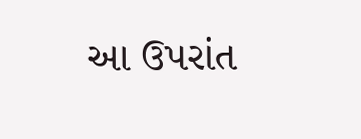આ ઉપરાંત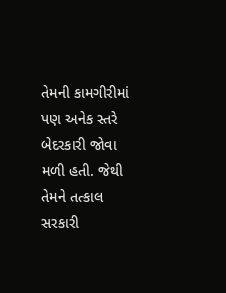તેમની કામગીરીમાં પણ અનેક સ્તરે બેદરકારી જોવા મળી હતી. જેથી તેમને તત્કાલ સરકારી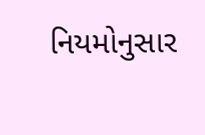નિયમોનુસાર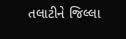તલાટીને જિલ્લા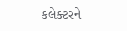કલેક્ટરને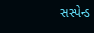સસ્પેન્ડ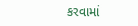કરવામાં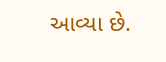આવ્યા છે.